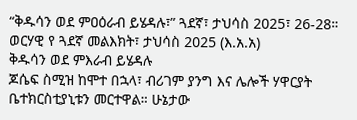“ቅዱሳን ወደ ምዐዕራብ ይሄዳሉ፣” ጓደኛ፣ ታህሳስ 2025፣ 26-28።
ወርሃዊ የ ጓደኛ መልእክት፣ ታህሳስ 2025 (እ.አ.አ)
ቅዱሳን ወደ ምእራብ ይሄዳሉ
ጆሴፍ ስሚዝ ከሞተ በኋላ፣ ብሪገም ያንግ እና ሌሎች ሃዋርያት ቤተክርስቲያኒቱን መርተዋል። ሁኔታው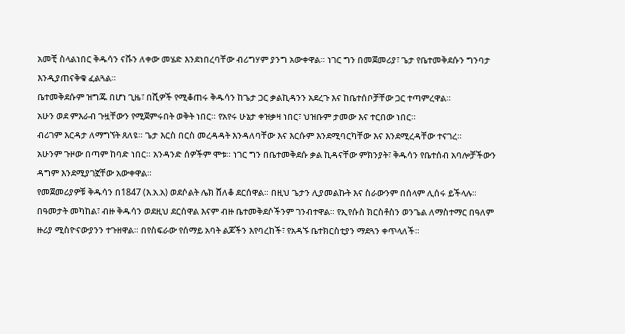አመቺ ስላልነበር ቅዱሳን ናቩን ለቀው መሄድ እንደነበረባቸው ብሪግሃም ያንግ አውቀዋል። ነገር ግን በመጀመሪያ፣ ጌታ የቤተመቅደሱን ግንባታ እንዲያጠናቅቁ ፈልጓል።
ቤተመቅደሱም ዝግጁ በሆነ ጊዜ፣ በሺዎች የሚቆጠሩ ቅዱሳን ከጌታ ጋር ቃልኪዳንን አደረጉ እና ከቤተሰቦቻቸው ጋር ተጣምረዋል።
አሁን ወደ ምእራብ ጉዟቸውን የሚጀምሩበት ወቅት ነበር። የአየሩ ሁኔታ ቀዝቃዛ ነበር፣ ህዝቡም ታመው እና ተርበው ነበር።
ብሪገም እርዳታ ለማግኘት ጸለዩ። ጌታ እርስ በርስ መረዳዳት እንዳለባቸው እና እርሱም እንደሚባርካቸው እና እንደሚረዳቸው ተናገረ።
አሁንም ጉዞው በጣም ከባድ ነበር። አንዳንድ ሰዎችም ሞቱ። ነገር ግን በቤተመቅደሱ ቃል ኪዳናቸው ምክንያት፣ ቅዱሳን የቤተሰብ አባሎቻችውን ዳግም እንደሚያገኟቸው አውቀዋል።
የመጀመሪያዎቹ ቅዱሳን በ1847 (እ.አ.አ) ወደሶልት ሌክ ሸለቆ ደርሰዋል። በዚህ ጌታን ሊያመልኩት እና ስራውንም በሰላም ሊሰሩ ይችላሉ።
በዓመታት መካከል፣ ብዙ ቅዱሳን ወደዚህ ደርሰዋል እናም ብዙ ቤተመቅደሶችንም ገንብተዋል። የኢየሱስ ክርስቶስን ወንጌል ለማስተማር በዓለም ዙሪያ ሚስዮናውያንን ተጉዘዋል። በየስፍራው የሰማይ አባት ልጆችን እየባረከች፣ የአዳኙ ቤተክርስቲያን ማደጓን ቀጥላለች።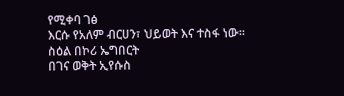የሚቀባ ገፅ
እርሱ የአለም ብርሀን፣ ህይወት እና ተስፋ ነው።
ስዕል በኮሪ ኤግበርት
በገና ወቅት ኢየሱስ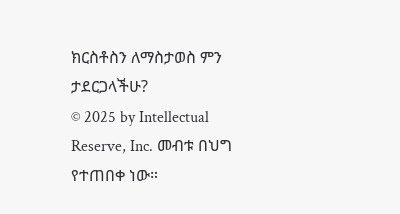ክርስቶስን ለማስታወስ ምን ታደርጋላችሁ?
© 2025 by Intellectual Reserve, Inc. መብቱ በህግ የተጠበቀ ነው።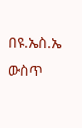በዩ.ኤስ.ኤ ውስጥ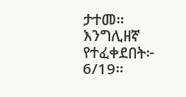ታተመ። እንግሊዘኛ የተፈቀደበት፦ 6/19።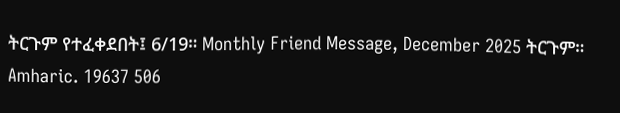ትርጉም የተፈቀደበት፤ 6/19። Monthly Friend Message, December 2025 ትርጉም። Amharic. 19637 506